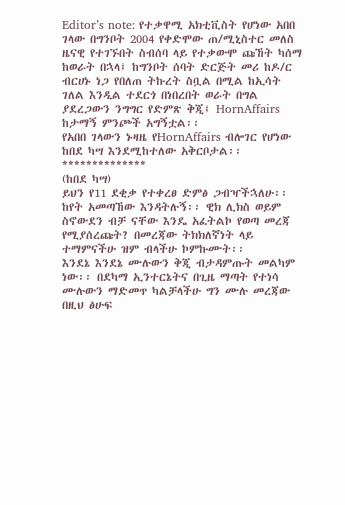Editor’s note: የተቃዋሚ አክቲቪስት የሆነው አበበ ገላው በግንቦት 2004 የቀድሞው ጠ/ሚኒስተር መለስ ዜናዊ የተገኙበት ስብሰባ ላይ የተቃውሞ ጩኸት ካሰማ ከወራት በኋላ፤ ከግንቦት ሰባት ድርጅት መሪ ከዶ/ር ብርሀኑ ነጋ የበለጠ ትኩረት ስቧል በሚል ከኢሳት ገለል እንዲል ተደርጎ በነበረበት ወራት በግል ያደረጋውን ንግግር የድምጽ ቅጂ፤ HornAffairs ከታማኝ ምንጮች አግኝቷል፡፡
የአበበ ገላውን ኑዛዜ የHornAffairs ብሎገር የሆነው ከበደ ካሣ እንደሚከተለው አቅርቦታል፡፡
**************
(ከበደ ካሣ)
ይህን የ11 ደቂቃ የተቀረፀ ድምፅ ጋብዣችኋለሁ፡፡ ከየት አመጣኸው እንዳትሉኝ፡፡ ዊክ ሊክስ ወይም ስኖውደን ብቻ ናቸው እንዴ አፈትልኮ የወጣ መረጃ የሚያሰረጩት? በመረጃው ትክክለኛነት ላይ ተማምናችሁ ዝም ብላችሁ ኮምኩሙት፡፡
እንደኔ እንደኔ ሙሉውን ቅጂ ብታዳምጡት መልካም ነው፡፡ በደካማ ኢንተርኔትና በጊዜ ማጣት የተነሳ ሙሉውን ማድመጥ ካልቻላችሁ ግን ሙሉ መረጃው በዚህ ፅሁፍ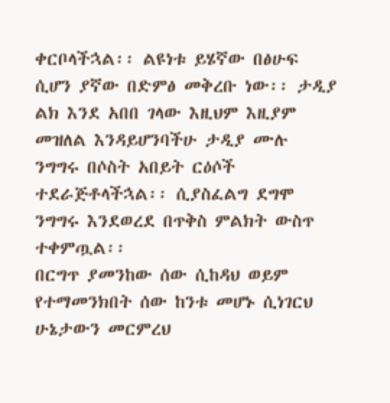ቀርቦላችኋል፡፡ ልዩነቱ ይሄኛው በፅሁፍ ሲሆን ያኛው በድምፅ መቅረቡ ነው፡፡ ታዲያ ልክ እንደ አበበ ገላው እዚህም እዚያም መዝለል እንዳይሆንባችሁ ታዲያ ሙሉ ንግግሩ በሶስት አበይት ርዕሶች ተደራጅቶላችኋል፡፡ ሲያስፈልግ ደግሞ ንግግሩ እንደወረደ በጥቅስ ምልክት ውስጥ ተቀምጧል፡፡
በርግጥ ያመንከው ሰው ሲከዳህ ወይም የተማመንክበት ሰው ከንቱ መሆኑ ሲነገርህ ሁኔታውን መርምረህ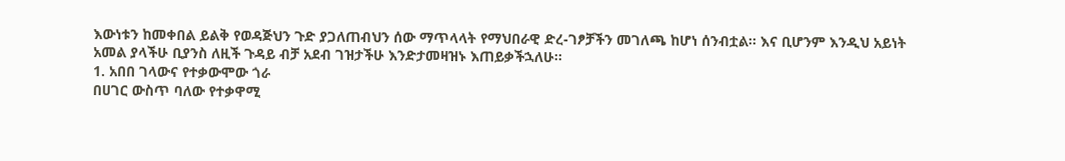እውነቱን ከመቀበል ይልቅ የወዳጅህን ጉድ ያጋለጠብህን ሰው ማጥላላት የማህበራዊ ድረ-ገፆቻችን መገለጫ ከሆነ ሰንብቷል፡፡ እና ቢሆንም እንዲህ አይነት አመል ያላችሁ ቢያንስ ለዚች ጉዳይ ብቻ አደብ ገዝታችሁ እንድታመዛዝኑ እጠይቃችኋለሁ፡፡
1. አበበ ገላውና የተቃውሞው ጎራ
በሀገር ውስጥ ባለው የተቃዋሚ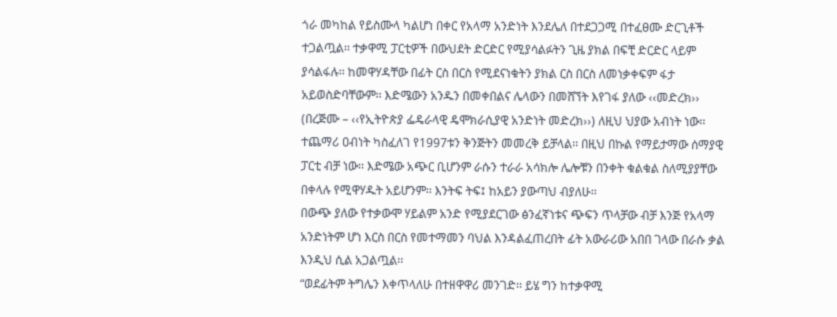ጎራ መካከል የይስሙላ ካልሆነ በቀር የአላማ አንድነት እንደሌለ በተደጋጋሚ በተፈፀሙ ድርጊቶች ተጋልጧል፡፡ ተቃዋሚ ፓርቲዎች በውህደት ድርድር የሚያሳልፉትን ጊዜ ያክል በፍቺ ድርድር ላይም ያሳልፋሉ፡፡ ከመዋሃዳቸው በፊት ርስ በርስ የሚደናነቁትን ያክል ርስ በርስ ለመነቃቀፍም ፋታ አይወስድባቸውም፡፡ እድሜውን አንዱን በመቀበልና ሌላውን በመሸኘት እየገፋ ያለው ‹‹መድረክ›› (በረጅሙ – ‹‹የኢትዮጵያ ፌዴራላዊ ዴሞክራሲያዊ አንድነት መድረክ››) ለዚህ ህያው አብነት ነው፡፡ ተጨማሪ ዐብነት ካስፈለገ የ1997ቱን ቅንጅትን መመረቅ ይቻላል፡፡ በዚህ በኩል የማይታማው ሰማያዊ ፓርቲ ብቻ ነው፡፡ እድሜው አጭር ቢሆንም ራሱን ተራራ አሳክሎ ሌሎቹን በንቀት ቁልቁል ስለሚያያቸው በቀላሉ የሚዋሃዱት አይሆንም፡፡ እንትፍ ትፍ፤ ከአይን ያውጣህ ብያለሁ፡፡
በውጭ ያለው የተቃውሞ ሃይልም አንድ የሚያደርገው ፅንፈኛነቱና ጭፍን ጥላቻው ብቻ እንጅ የአላማ አንድነትም ሆነ እርስ በርስ የመተማመን ባህል እንዳልፈጠረበት ፊት አውራሪው አበበ ገላው በራሱ ቃል እንዲህ ሲል አጋልጧል፡፡
“ወደፊትም ትግሌን እቀጥላለሁ በተዘዋዋሪ መንገድ፡፡ ይሄ ግን ከተቃዋሚ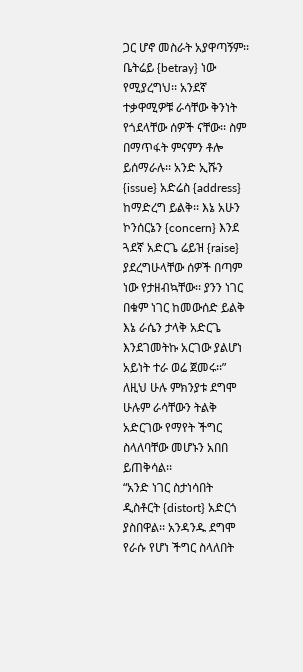ጋር ሆኖ መስራት አያዋጣኝም፡፡ ቤትሬይ {betray} ነው የሚያረግህ፡፡ አንደኛ ተቃዋሚዎቹ ራሳቸው ቅንነት የጎደላቸው ሰዎች ናቸው፡፡ ስም በማጥፋት ምናምን ቶሎ ይሰማራሉ፡፡ አንድ ኢሹን {issue} አድሬስ {address} ከማድረግ ይልቅ፡፡ እኔ አሁን ኮንሰርኔን {concern} እንደ ጓደኛ አድርጌ ሬይዝ {raise} ያደረግሁላቸው ሰዎች በጣም ነው የታዘብኳቸው፡፡ ያንን ነገር በቁም ነገር ከመውሰድ ይልቅ እኔ ራሴን ታላቅ አድርጌ እንደገመትኩ አርገው ያልሆነ አይነት ተራ ወሬ ጀመሩ፡፡”
ለዚህ ሁሉ ምክንያቱ ደግሞ ሁሉም ራሳቸውን ትልቅ አድርገው የማየት ችግር ስላለባቸው መሆኑን አበበ ይጠቅሳል፡፡
“አንድ ነገር ስታነሳበት ዲስቶርት {distort} አድርጎ ያስበዋል፡፡ አንዳንዱ ደግሞ የራሱ የሆነ ችግር ስላለበት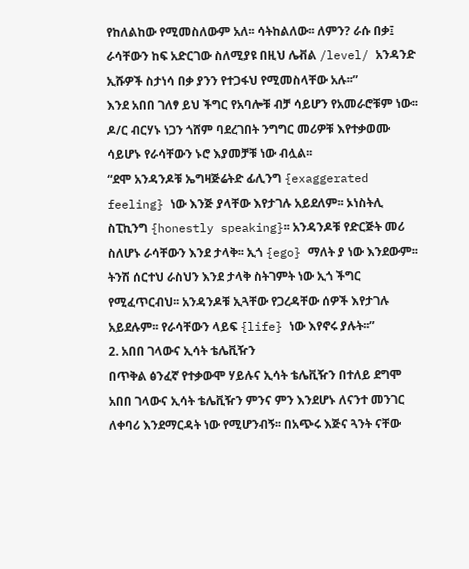የከለልከው የሚመስለውም አለ፡፡ ሳትከልለው፡፡ ለምን? ራሱ በቃ፤ ራሳቸውን ከፍ አድርገው ስለሚያዩ በዚህ ሌቭል /level/ አንዳንድ ኢሹዎች ስታነሳ በቃ ያንን የተጋፋህ የሚመስላቸው አሉ፡፡”
እንደ አበበ ገለፃ ይህ ችግር የአባሎቹ ብቻ ሳይሆን የአመራሮቹም ነው፡፡ ዶ/ር ብርሃኑ ነጋን ጎሸም ባደረገበት ንግግር መሪዎቹ እየተቃወሙ ሳይሆኑ የራሳቸውን ኑሮ እያመቻቹ ነው ብሏል፡፡
“ደሞ አንዳንዶቹ ኤግዛጅሬትድ ፊሊንግ {exaggerated feeling} ነው እንጅ ያላቸው እየታገሉ አይደለም፡፡ ኦነስትሊ ስፒኪንግ {honestly speaking}፡፡ አንዳንዶቹ የድርጅት መሪ ስለሆኑ ራሳቸውን እንደ ታላቅ፡፡ ኢጎ {ego} ማለት ያ ነው እንደውም፡፡ ትንሽ ሰርተህ ራስህን እንደ ታላቅ ስትገምት ነው ኢጎ ችግር የሚፈጥርብህ፡፡ አንዳንዶቹ ኢጓቸው የጋረዳቸው ሰዎች እየታገሉ አይደሉም፡፡ የራሳቸውን ላይፍ {life} ነው እየኖሩ ያሉት፡፡”
2. አበበ ገላውና ኢሳት ቴሌቪዥን
በጥቅል ፅንፈኛ የተቃውሞ ሃይሉና ኢሳት ቴሌቪዥን በተለይ ደግሞ አበበ ገላውና ኢሳት ቴሌቪዥን ምንና ምን እንደሆኑ ለናንተ መንገር ለቀባሪ እንደማርዳት ነው የሚሆንብኝ፡፡ በአጭሩ እጅና ጓንት ናቸው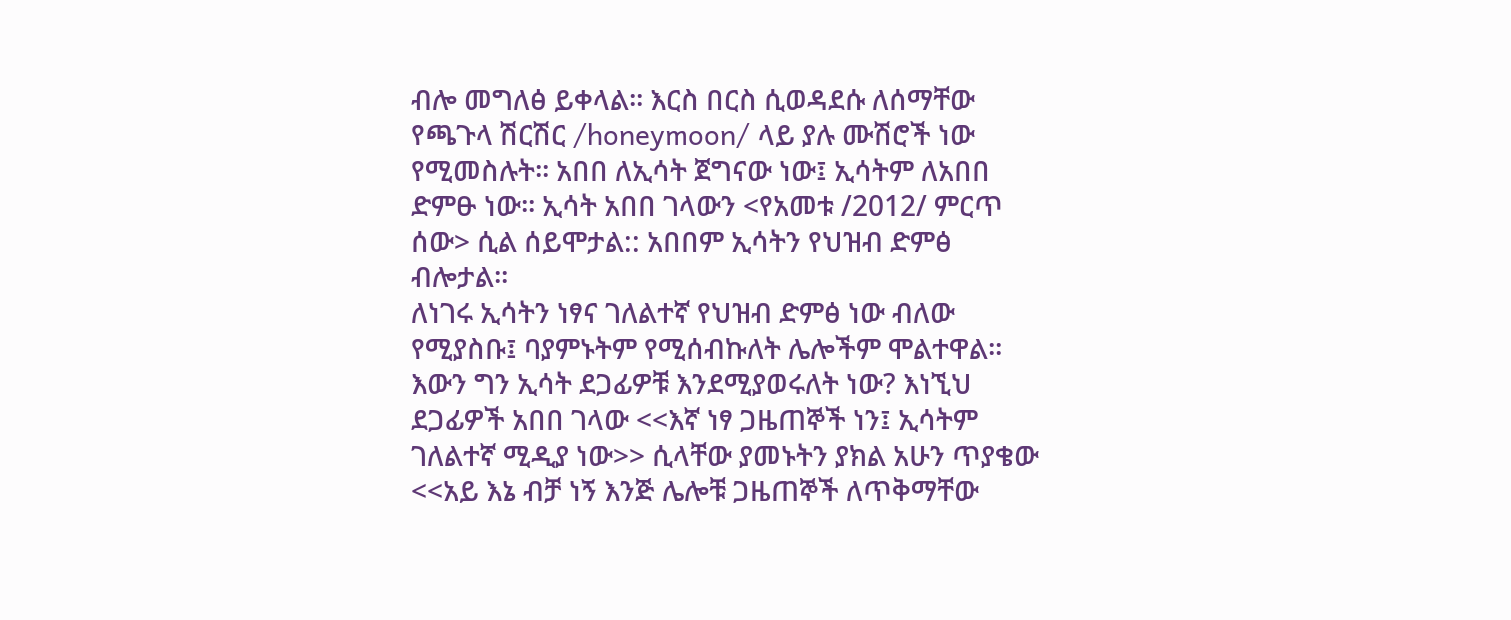ብሎ መግለፅ ይቀላል፡፡ እርስ በርስ ሲወዳደሱ ለሰማቸው የጫጉላ ሽርሽር /honeymoon/ ላይ ያሉ ሙሽሮች ነው የሚመስሉት፡፡ አበበ ለኢሳት ጀግናው ነው፤ ኢሳትም ለአበበ ድምፁ ነው፡፡ ኢሳት አበበ ገላውን <የአመቱ /2012/ ምርጥ ሰው> ሲል ሰይሞታል:: አበበም ኢሳትን የህዝብ ድምፅ ብሎታል፡፡
ለነገሩ ኢሳትን ነፃና ገለልተኛ የህዝብ ድምፅ ነው ብለው የሚያስቡ፤ ባያምኑትም የሚሰብኩለት ሌሎችም ሞልተዋል፡፡ እውን ግን ኢሳት ደጋፊዎቹ እንደሚያወሩለት ነው? እነኚህ ደጋፊዎች አበበ ገላው <<እኛ ነፃ ጋዜጠኞች ነን፤ ኢሳትም ገለልተኛ ሚዲያ ነው>> ሲላቸው ያመኑትን ያክል አሁን ጥያቄው <<አይ እኔ ብቻ ነኝ እንጅ ሌሎቹ ጋዜጠኞች ለጥቅማቸው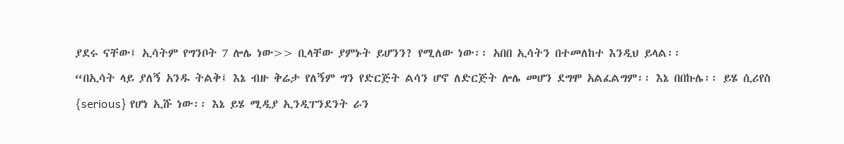ያደሩ ናቸው፤ ኢሳትም የግንቦት 7 ሎሌ ነው>> ቢላቸው ያምኑት ይሆንን? የሚለው ነው፡፡ አበበ ኢሳትን በተመለከተ እንዲህ ይላል፡፡
“በኢሳት ላይ ያለኝ አንዱ ትልቅ፤ እኔ ብዙ ቅሬታ የለኝም ግን የድርጅት ልሳን ሆኖ ለድርጅት ሎሌ መሆን ደግሞ አልፈልግም፡፡ እኔ በበኩሌ፡፡ ይሄ ሲሪየስ {serious} የሆነ ኢሹ ነው፡፡ እኔ ይሄ ሚዲያ ኢንዲፐንደንት ራን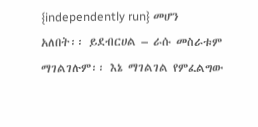{independently run} መሆን አለበት፡፡ ይደብርሀል – ራሱ መስራቱም ማገልገሉም፡፡ እኔ ማገልገል የምፈልግው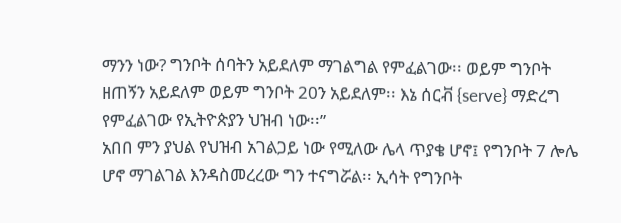ማንን ነው? ግንቦት ሰባትን አይደለም ማገልግል የምፈልገው፡፡ ወይም ግንቦት ዘጠኝን አይደለም ወይም ግንቦት 20ን አይደለም፡፡ እኔ ሰርቭ {serve} ማድረግ የምፈልገው የኢትዮጵያን ህዝብ ነው፡፡”
አበበ ምን ያህል የህዝብ አገልጋይ ነው የሚለው ሌላ ጥያቄ ሆኖ፤ የግንቦት 7 ሎሌ ሆኖ ማገልገል እንዳስመረረው ግን ተናግሯል፡፡ ኢሳት የግንቦት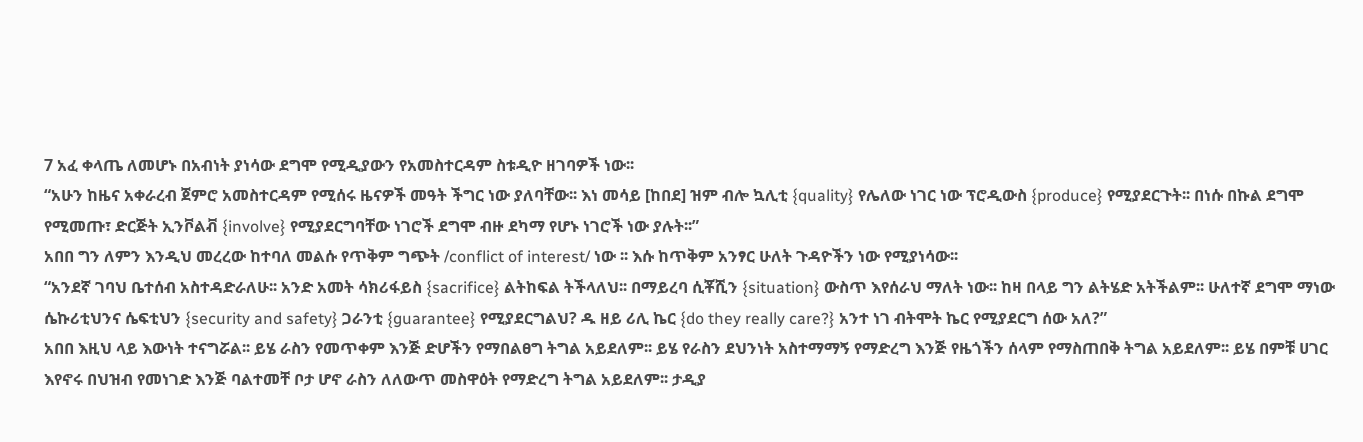7 አፈ ቀላጤ ለመሆኑ በአብነት ያነሳው ደግሞ የሚዲያውን የአመስተርዳም ስቱዲዮ ዘገባዎች ነው፡፡
“አሁን ከዜና አቀራረብ ጀምሮ አመስተርዳም የሚሰሩ ዜናዎች መዓት ችግር ነው ያለባቸው፡፡ እነ መሳይ [ከበደ] ዝም ብሎ ኳሊቲ {quality} የሌለው ነገር ነው ፕሮዲውስ {produce} የሚያደርጉት፡፡ በነሱ በኩል ደግሞ የሚመጡ፣ ድርጅት ኢንቮልቭ {involve} የሚያደርግባቸው ነገሮች ደግሞ ብዙ ደካማ የሆኑ ነገሮች ነው ያሉት፡፡”
አበበ ግን ለምን እንዲህ መረረው ከተባለ መልሱ የጥቅም ግጭት /conflict of interest/ ነው ፡፡ እሱ ከጥቅም አንፃር ሁለት ጉዳዮችን ነው የሚያነሳው፡፡
“አንደኛ ገባህ ቤተሰብ አስተዳድራለሁ፡፡ አንድ አመት ሳክሪፋይስ {sacrifice} ልትከፍል ትችላለህ፡፡ በማይረባ ሲቾሺን {situation} ውስጥ እየሰራህ ማለት ነው፡፡ ከዛ በላይ ግን ልትሄድ አትችልም፡፡ ሁለተኛ ደግሞ ማነው ሴኩሪቲህንና ሴፍቲህን {security and safety} ጋራንቲ {guarantee} የሚያደርግልህ? ዱ ዘይ ሪሊ ኬር {do they really care?} አንተ ነገ ብትሞት ኬር የሚያደርግ ሰው አለ?”
አበበ እዚህ ላይ እውነት ተናግሯል፡፡ ይሄ ራስን የመጥቀም እንጅ ድሆችን የማበልፀግ ትግል አይደለም፡፡ ይሄ የራስን ደህንነት አስተማማኝ የማድረግ እንጅ የዜጎችን ሰላም የማስጠበቅ ትግል አይደለም፡፡ ይሄ በምቹ ሀገር እየኖሩ በህዝብ የመነገድ እንጅ ባልተመቸ ቦታ ሆኖ ራስን ለለውጥ መስዋዕት የማድረግ ትግል አይደለም፡፡ ታዲያ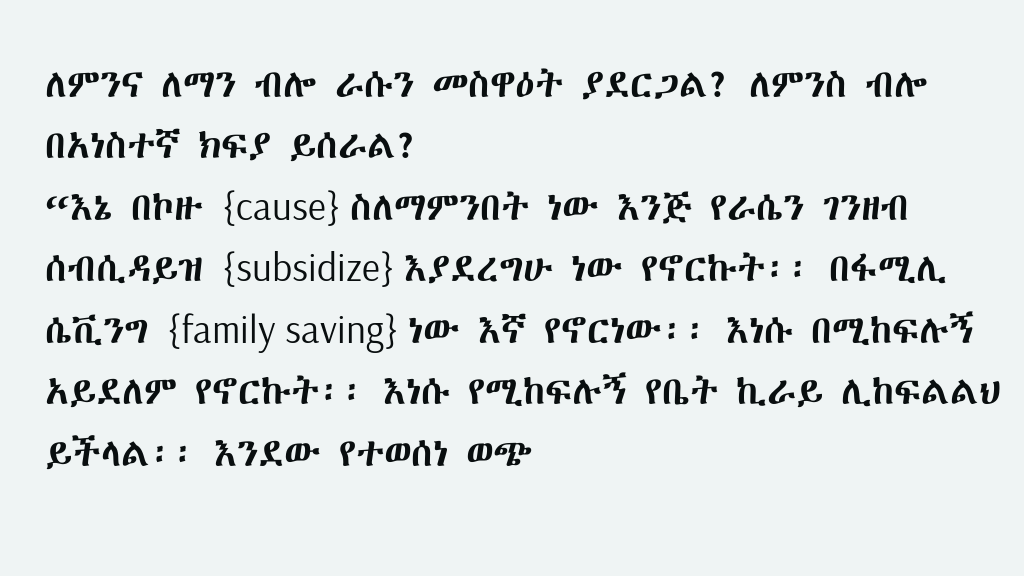ለምንና ለማን ብሎ ራሱን መስዋዕት ያደርጋል? ለምንስ ብሎ በአነስተኛ ክፍያ ይሰራል?
“እኔ በኮዙ {cause} ስለማምንበት ነው እንጅ የራሴን ገንዘብ ሰብሲዳይዝ {subsidize} እያደረግሁ ነው የኖርኩት፡፡ በፋሚሊ ሴቪንግ {family saving} ነው እኛ የኖርነው፡፡ እነሱ በሚከፍሉኝ አይደለም የኖርኩት፡፡ እነሱ የሚከፍሉኝ የቤት ኪራይ ሊከፍልልህ ይችላል፡፡ እንደው የተወሰነ ወጭ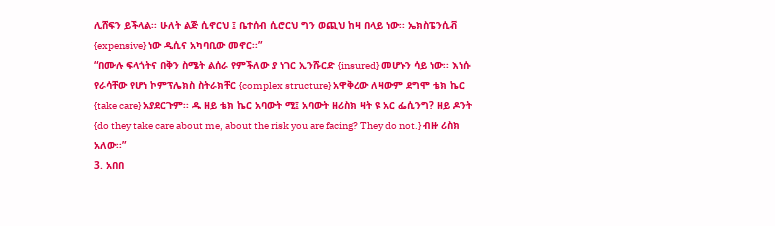ሊሸፍን ይችላል፡፡ ሁለት ልጅ ሲኖርህ ፤ ቤተሰብ ሲሮርህ ግን ወጪህ ከዛ በላይ ነው፡፡ ኤክስፔንሲቭ {expensive} ነው ዲሲና አካባቢው መኖር፡፡”
“በሙሉ ፍላጎትና በቅን ስሜት ልሰራ የምችለው ያ ነገር ኢንሹርድ {insured} መሆኑን ሳይ ነው፡፡ እነሱ የራሳቸው የሆነ ኮምፕሌክስ ስትራክቸር {complex structure} አዋቅረው ለዛውም ደግሞ ቴክ ኬር {take care} አያደርጉም፡፡ ዱ ዘይ ቴክ ኬር አባውት ሚ፤ አባውት ዘሪስክ ዛት ዩ አር ፌሲንግ? ዘይ ዶንት {do they take care about me, about the risk you are facing? They do not.} ብዙ ሪስክ አለው፡፡”
3. አበበ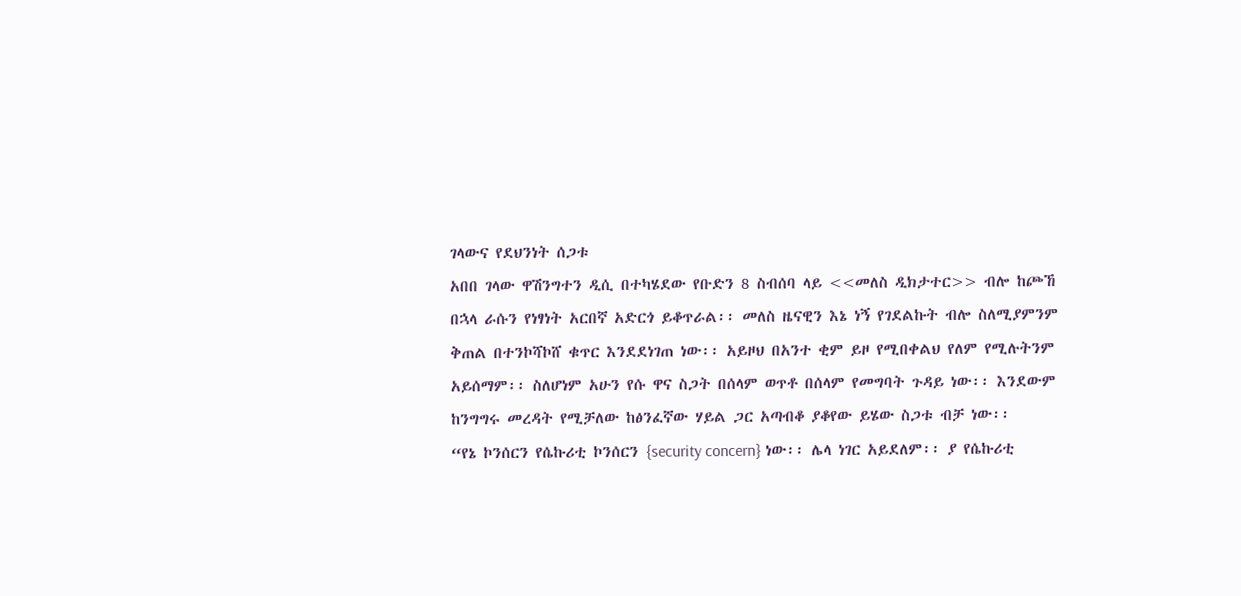ገላውና የደህንነት ሰጋቱ
አበበ ገላው ዋሽንግተን ዲሲ በተካሄደው የቡድን 8 ስብሰባ ላይ <<መለስ ዲክታተር>> ብሎ ከጮኸ በኋላ ራሱን የነፃነት አርበኛ አድርጎ ይቆጥራል፡፡ መለስ ዜናዊን እኔ ነኝ የገደልኩት ብሎ ስለሚያምንም ቅጠል በተንኮሻኮሸ ቁጥር እንደደነገጠ ነው፡፡ አይዞህ በአንተ ቂም ይዞ የሚበቀልህ የለም የሚሉትንም አይሰማም፡፡ ስለሆነም አሁን የሱ ዋና ስጋት በሰላም ወጥቶ በሰላም የመግባት ጉዳይ ነው፡፡ እንደውም ከንግግሩ መረዳት የሚቻለው ከፅንፈኛው ሃይል ጋር አጣብቆ ያቆየው ይሄው ስጋቱ ብቻ ነው፡፡
“የኔ ኮንሰርን የሴኩሪቲ ኮንሰርን {security concern} ነው፡፡ ሌላ ነገር አይደለም፡፡ ያ የሴኩሪቲ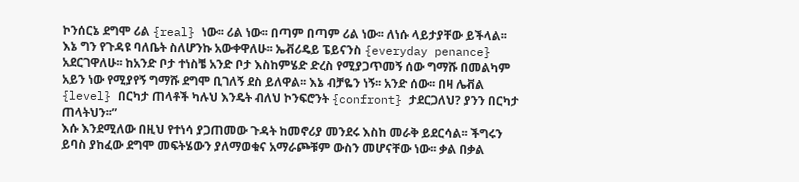ኮንሰርኔ ደግሞ ሪል {real} ነው፡፡ ሪል ነው፡፡ በጣም በጣም ሪል ነው፡፡ ለነሱ ላይታያቸው ይችላል፡፡ እኔ ግን የጉዳዩ ባለቤት ስለሆንኩ አውቀዋለሁ፡፡ ኤቭሪዴይ ፔይናንስ {everyday penance} አደርገዋለሁ፡፡ ከአንድ ቦታ ተነስቼ አንድ ቦታ እስከምሄድ ድረስ የሚያጋጥመኝ ሰው ግማሹ በመልካም አይን ነው የሚያየኝ ግማሹ ደግሞ ቢገለኝ ደስ ይለዋል፡፡ እኔ ብቻዬን ነኝ፡፡ አንድ ሰው፡፡ በዛ ሌቭል {level} በርካታ ጠላቶች ካሉህ እንዴት ብለህ ኮንፍሮንት {confront} ታደርጋለህ? ያንን በርካታ ጠላትህን፡፡”
እሱ እንደሚለው በዚህ የተነሳ ያጋጠመው ጉዳት ከመኖሪያ መንደሩ እስከ መራቅ ይደርሳል፡፡ ችግሩን ይባስ ያከፈው ደግሞ መፍትሄውን ያለማወቁና አማራጮቹም ውስን መሆናቸው ነው፡፡ ቃል በቃል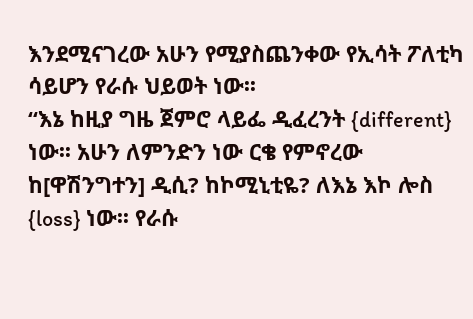እንደሚናገረው አሁን የሚያስጨንቀው የኢሳት ፖለቲካ ሳይሆን የራሱ ህይወት ነው፡፡
“እኔ ከዚያ ግዜ ጀምሮ ላይፌ ዲፈረንት {different} ነው፡፡ አሁን ለምንድን ነው ርቄ የምኖረው ከ[ዋሽንግተን] ዲሲ? ከኮሚኒቲዬ? ለእኔ እኮ ሎስ {loss} ነው፡፡ የራሱ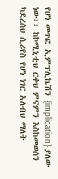የሆነ መጥፎ ኢምፕሊኬሽን {implication} ያለው ነው፡፡ ከኮሚኒቲህ ርቀህ ምናምን እስከመወሰን ካደረሰህ ሲሪየስ የሆነ ነገር አለብህ ማለት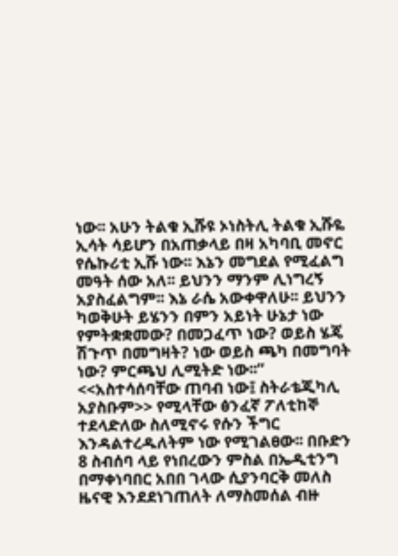ነው፡፡ አሁን ትልቁ ኢሹዩ ኦነስትሊ ትልቁ ኢሹዬ ኢሳት ሳይሆን በአጠቃላይ በዛ አካባቢ መኖር የሴኩሪቲ ኢሹ ነው፡፡ እኔን መግደል የሚፈልግ መዓት ሰው አለ፡፡ ይህንን ማንም ሊነግረኝ አያስፈልግም፡፡ እኔ ራሴ አውቀዋለሁ፡፡ ይህንን ካወቅሁት ይሄንን በምን አይነት ሁኔታ ነው የምትቋቋመው? በመጋፈጥ ነው? ወይስ ሄጄ ሽጉጥ በመግዛት? ነው ወይስ ጫካ በመግባት ነው? ምርጫህ ሊሚትድ ነው፡፡”
<<አስተሳሰባቸው ጠባብ ነው፤ ስትራቴጂካሊ አያስቡም>> የሚላቸው ፅንፈኛ ፖለቲከኞ ተደላድለው ስለሚኖሩ የሱን ችግር እንዳልተረዱለትም ነው የሚገልፀው፡፡ በቡድን 8 ስብሰባ ላይ የነበረውን ምስል በኤዲቲንግ በማቀነባበር አበበ ገላው ሲያንባርቅ መለስ ዜናዊ እንደደነገጠለት ለማስመሰል ብዙ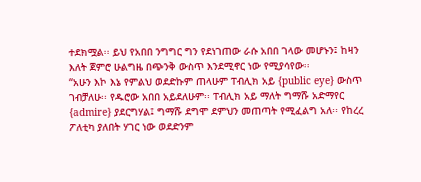ተደክሟል፡፡ ይህ የአበበ ንግግር ግን የደነገጠው ራሱ አበበ ገላው መሆኑን፤ ከዛን እለት ጀምሮ ሁልግዜ በጭንቅ ውስጥ እንደሚኖር ነው የሚያሳየው፡፡
“አሁን እኮ እኔ የምልህ ወደድኩም ጠላሁም ፐብሊክ አይ {public eye} ውስጥ ገብቻለሁ፡፡ የዱሮው አበበ አይደለሁም፡፡ ፐብሊክ አይ ማለት ግማሹ አድማየር {admire} ያደርግሃል፤ ግማሹ ደግሞ ደምህን መጠጣት የሚፈልግ አለ፡፡ የከረረ ፖለቲካ ያለበት ሃገር ነው ወደድንም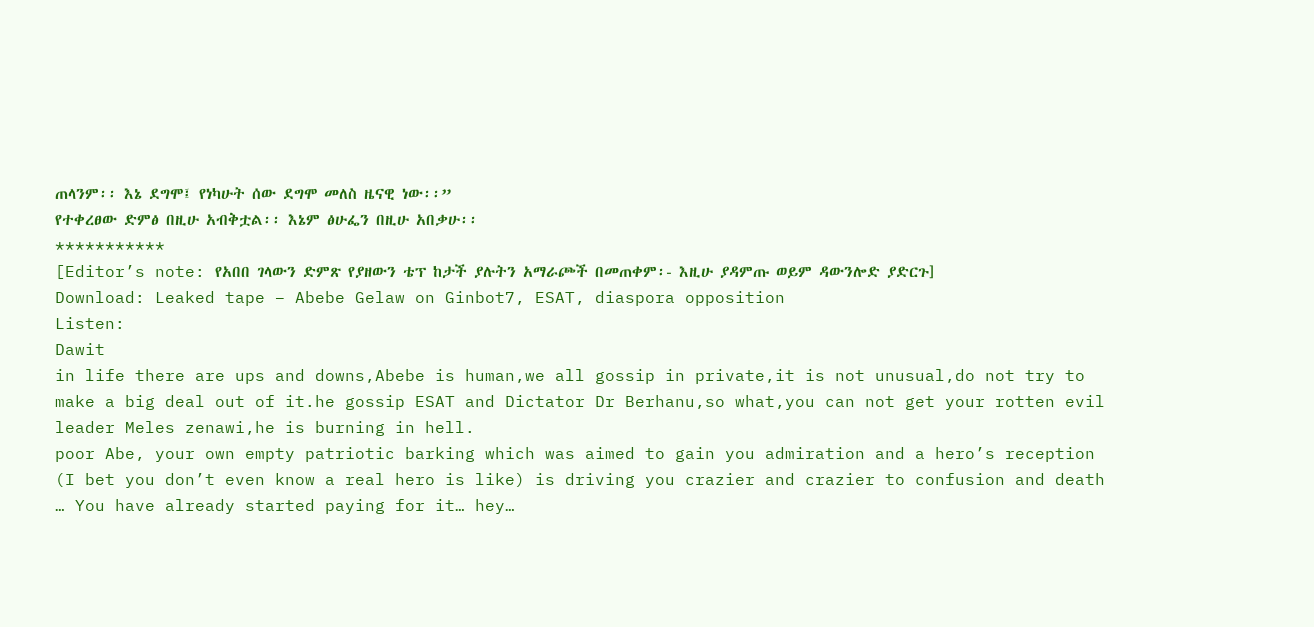ጠላንም፡፡ እኔ ደግሞ፤ የነካሁት ሰው ደግሞ መለስ ዜናዊ ነው፡፡”
የተቀረፀው ድምፅ በዚሁ አብቅቷል፡፡ እኔም ፅሁፌን በዚሁ አበቃሁ፡፡
***********
[Editor’s note: የአበበ ገላውን ድምጽ የያዘውን ቴፕ ከታች ያሉትን አማራጮች በመጠቀም፡- እዚሁ ያዳምጡ ወይም ዳውንሎድ ያድርጉ]
Download: Leaked tape – Abebe Gelaw on Ginbot7, ESAT, diaspora opposition
Listen:
Dawit
in life there are ups and downs,Abebe is human,we all gossip in private,it is not unusual,do not try to make a big deal out of it.he gossip ESAT and Dictator Dr Berhanu,so what,you can not get your rotten evil leader Meles zenawi,he is burning in hell.
poor Abe, your own empty patriotic barking which was aimed to gain you admiration and a hero’s reception (I bet you don’t even know a real hero is like) is driving you crazier and crazier to confusion and death … You have already started paying for it… hey…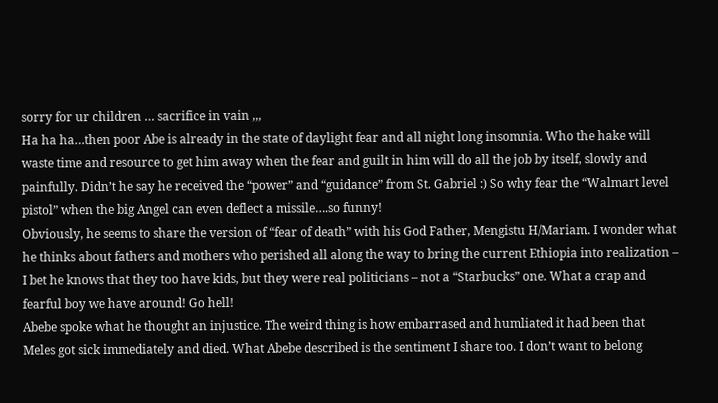sorry for ur children … sacrifice in vain ,,,
Ha ha ha…then poor Abe is already in the state of daylight fear and all night long insomnia. Who the hake will waste time and resource to get him away when the fear and guilt in him will do all the job by itself, slowly and painfully. Didn’t he say he received the “power” and “guidance” from St. Gabriel :) So why fear the “Walmart level pistol” when the big Angel can even deflect a missile….so funny!
Obviously, he seems to share the version of “fear of death” with his God Father, Mengistu H/Mariam. I wonder what he thinks about fathers and mothers who perished all along the way to bring the current Ethiopia into realization – I bet he knows that they too have kids, but they were real politicians – not a “Starbucks” one. What a crap and fearful boy we have around! Go hell!
Abebe spoke what he thought an injustice. The weird thing is how embarrased and humliated it had been that Meles got sick immediately and died. What Abebe described is the sentiment I share too. I don’t want to belong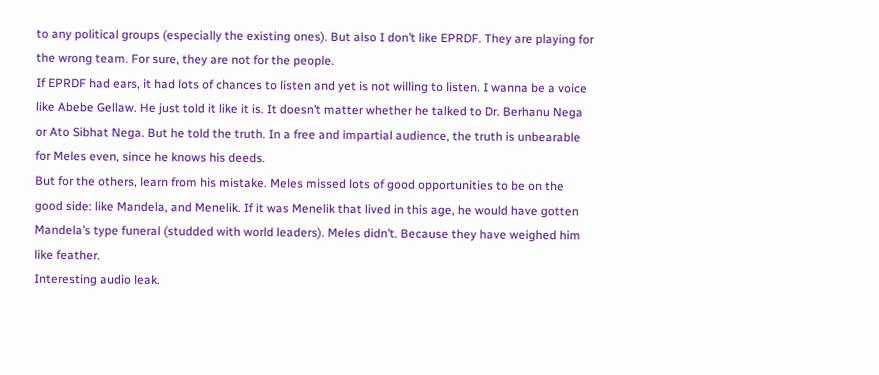to any political groups (especially the existing ones). But also I don’t like EPRDF. They are playing for the wrong team. For sure, they are not for the people.
If EPRDF had ears, it had lots of chances to listen and yet is not willing to listen. I wanna be a voice like Abebe Gellaw. He just told it like it is. It doesn’t matter whether he talked to Dr. Berhanu Nega or Ato Sibhat Nega. But he told the truth. In a free and impartial audience, the truth is unbearable for Meles even, since he knows his deeds.
But for the others, learn from his mistake. Meles missed lots of good opportunities to be on the good side: like Mandela, and Menelik. If it was Menelik that lived in this age, he would have gotten Mandela’s type funeral (studded with world leaders). Meles didn’t. Because they have weighed him like feather.
Interesting audio leak.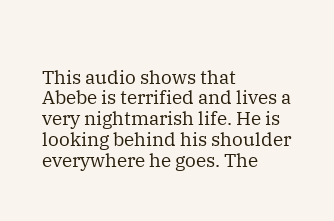This audio shows that Abebe is terrified and lives a very nightmarish life. He is looking behind his shoulder everywhere he goes. The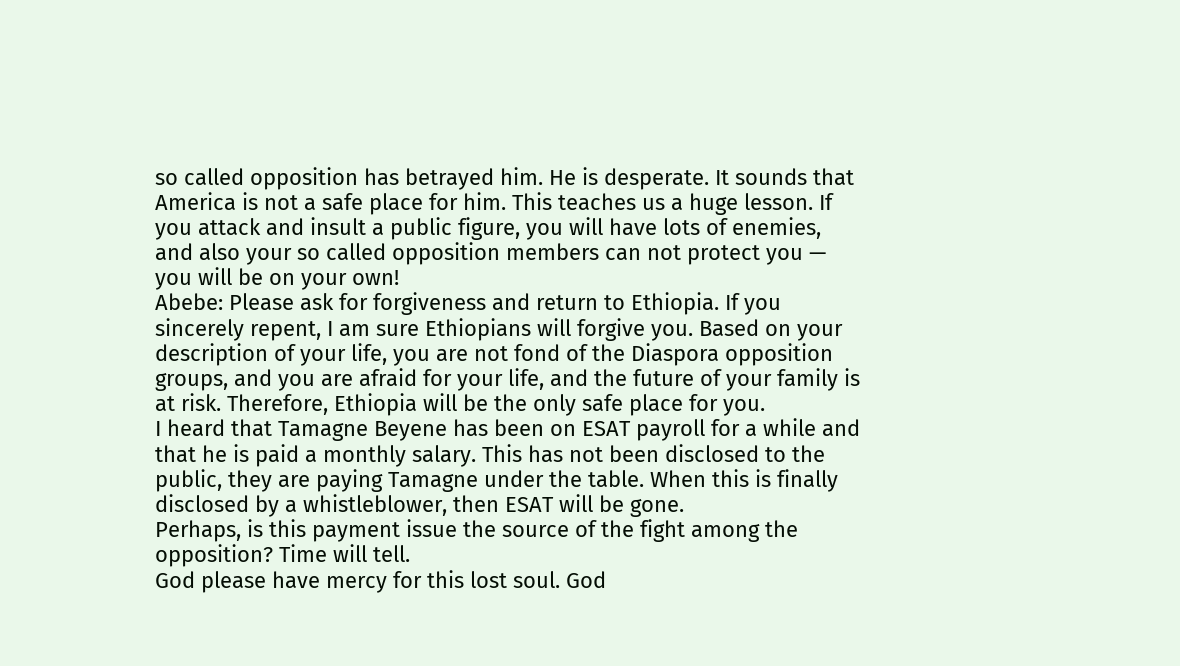so called opposition has betrayed him. He is desperate. It sounds that America is not a safe place for him. This teaches us a huge lesson. If you attack and insult a public figure, you will have lots of enemies, and also your so called opposition members can not protect you — you will be on your own!
Abebe: Please ask for forgiveness and return to Ethiopia. If you sincerely repent, I am sure Ethiopians will forgive you. Based on your description of your life, you are not fond of the Diaspora opposition groups, and you are afraid for your life, and the future of your family is at risk. Therefore, Ethiopia will be the only safe place for you.
I heard that Tamagne Beyene has been on ESAT payroll for a while and that he is paid a monthly salary. This has not been disclosed to the public, they are paying Tamagne under the table. When this is finally disclosed by a whistleblower, then ESAT will be gone.
Perhaps, is this payment issue the source of the fight among the opposition? Time will tell.
God please have mercy for this lost soul. God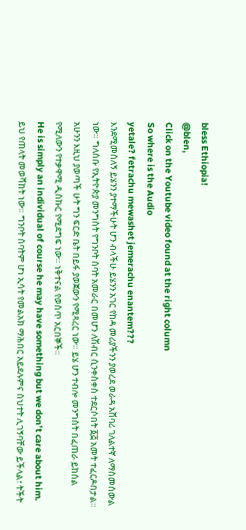bless Ethiopia!
@blen,
Click on the Youtube video found at the right column
So where is the Audio
yetale? fetrachu mewashet jemerachu enantem???
እንደሚመስለኝ ይሄንን ያተማችሁት ሆን ብላችሁ ይሄንን አገር የከዳ መሪያችንን ያወረደ ወራዳ አሸባሪ ገለልተኛ ለማስመሰውል ነው። ግለሰቡ የኢትዮጵያ መንግስት የግንቦት ሰባት አመራር በመሆን ለሽብር ሲንቀስቀስ ተደርሶበት ፩፭ አመት ተፈርዶበታል። አሁንን እዚህ ያወጣች ሁት ግን ፍርድ ቤት በይፋ ያወጀውን የሚጻረር ነው። ይሄ ሆን ተብሎ መንግስት በፈጠራ ይከሰል የሚለውን የተቃዋሚ ዲስኩር የሚደግፍ ነው። ነቅተናል የወስጥ አርበኞች።
He is simply an individual of course he may have something but we don’t care about him.
ይህ የጠላት መወሻከት ነው። ግንቦት ሰባትም ሆነ ኢሳት የመልአክ ማሕበር አይደሉምና ስህተት ሊገኝባቸው ይችላል፣ ትችት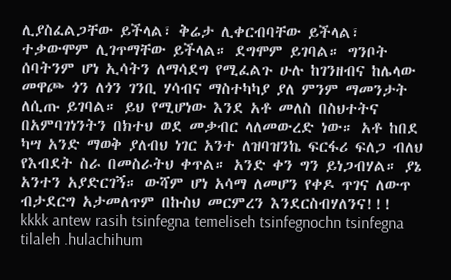ሊያስፈልጋቸው ይችላል፣ ቅሬታ ሊቀርብባቸው ይችላል፣ ተቃውሞም ሊገጥማቸው ይችላል። ደግሞም ይገባል። ግንቦት ሰባትንም ሆነ ኢሳትን ለማሳደግ የሚፈልጉ ሁሉ ከገንዘብና ከሌላው መዋጮ ጎን ለጎን ገንቢ ሃሳብና ማስተካካያ ያለ ምንም ማመንታት ለሲጡ ይገባል። ይህ የሚሆነው እንደ አቶ መለስ በስህተትና በአምባገነንትን በክተህ ወደ መቃብር ላለመውረድ ነው። አቶ ከበደ ካሣ አንድ ማወቅ ያለብህ ነገር አንተ ለዝባዝንኬ ፍርፋሪ ፍለጋ ብለህ የእብደት ስራ በመስራትህ ቀጥል። አንድ ቀን ግን ይነጋብሃል። ያኔ አንተን አያድርገኝ። ውሻም ሆነ አሳማ ለመሆን የቀዶ ጥገና ለውጥ ብታደርግ አታመለጥም በኩስህ መርምረን እንደርስብሃለንና!!!
kkkk antew rasih tsinfegna temeliseh tsinfegnochn tsinfegna tilaleh .hulachihum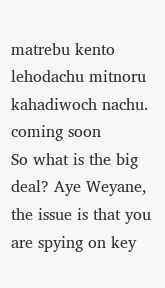matrebu kento lehodachu mitnoru kahadiwoch nachu.
coming soon
So what is the big deal? Aye Weyane, the issue is that you are spying on key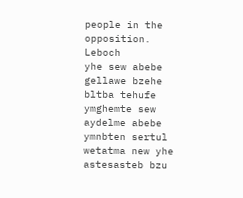people in the opposition. Leboch
yhe sew abebe gellawe bzehe bltba tehufe ymghemte sew aydelme abebe ymnbten sertul wetatma new yhe astesasteb bzu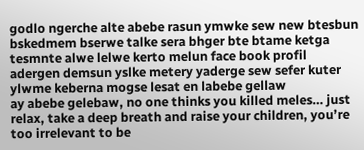godlo ngerche alte abebe rasun ymwke sew new btesbun bskedmem bserwe talke sera bhger bte btame ketga tesmnte alwe lelwe kerto melun face book profil adergen demsun yslke metery yaderge sew sefer kuter ylwme keberna mogse lesat en labebe gellaw
ay abebe gelebaw, no one thinks you killed meles… just relax, take a deep breath and raise your children, you’re too irrelevant to be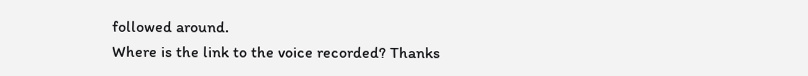followed around.
Where is the link to the voice recorded? Thanks